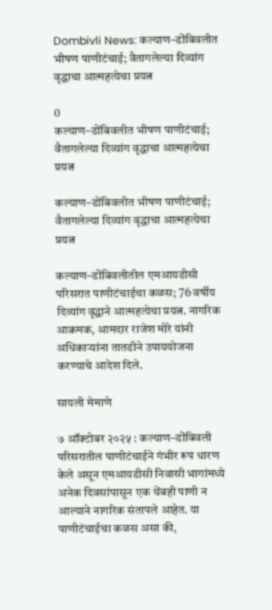Dombivli News: कल्याण–डोंबिवलीत भीषण पाणीटंचाई; वैतागलेल्या दिव्यांग वृद्धाचा आत्महत्येचा प्रयत्न

0
कल्याण–डोंबिवलीत भीषण पाणीटंचाई; वैतागलेल्या दिव्यांग वृद्धाचा आत्महत्येचा प्रयत्न

कल्याण–डोंबिवलीत भीषण पाणीटंचाई; वैतागलेल्या दिव्यांग वृद्धाचा आत्महत्येचा प्रयत्न

कल्याण–डोंबिवलीतील एमआयडीसी परिसरात पाणीटंचाईचा कळस; 76 वर्षीय दिव्यांग वृद्धाने आत्महत्येचा प्रयत्न. नागरिक आक्रमक, आमदार राजेश मोरे यांनी अधिकाऱ्यांना तातडीने उपाययोजना करण्याचे आदेश दिले.

सायली मेमाणे

७ ऑक्टोबर २०२५ : कल्याण–डोंबिवली परिसरातील पाणीटंचाईने गंभीर रूप धारण केले असून एमआयडीसी निवासी भागांमध्ये अनेक दिवसांपासून एक थेंबही पाणी न आल्याने नागरिक संतापले आहेत. या पाणीटंचाईचा कळस असा की,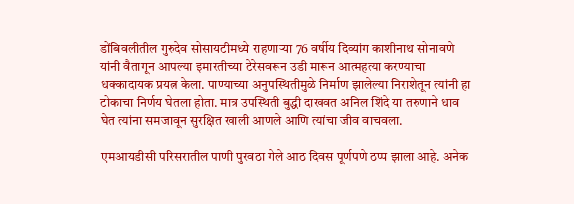डोंबिवलीतील गुरुदेव सोसायटीमध्ये राहणाऱ्या 76 वर्षीय दिव्यांग काशीनाथ सोनावणे यांनी वैतागून आपल्या इमारतीच्या टेरेसवरून उडी मारून आत्महत्या करण्याचा धक्कादायक प्रयत्न केला. पाण्याच्या अनुपस्थितीमुळे निर्माण झालेल्या निराशेतून त्यांनी हा टोकाचा निर्णय घेतला होता. मात्र उपस्थिती बुद्धी दाखवत अनिल शिंदे या तरुणाने धाव घेत त्यांना समजावून सुरक्षित खाली आणले आणि त्यांचा जीव वाचवला.

एमआयडीसी परिसरातील पाणी पुरवठा गेले आठ दिवस पूर्णपणे ठप्प झाला आहे. अनेक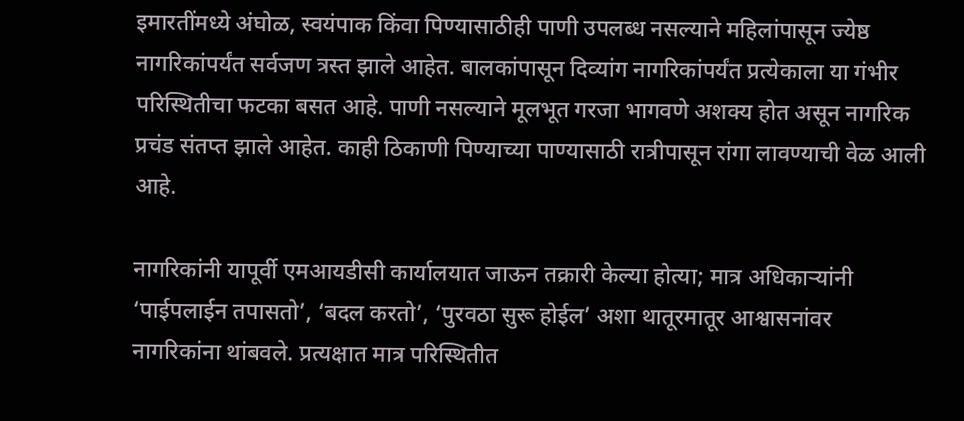इमारतींमध्ये अंघोळ, स्वयंपाक किंवा पिण्यासाठीही पाणी उपलब्ध नसल्याने महिलांपासून ज्येष्ठ नागरिकांपर्यंत सर्वजण त्रस्त झाले आहेत. बालकांपासून दिव्यांग नागरिकांपर्यंत प्रत्येकाला या गंभीर परिस्थितीचा फटका बसत आहे. पाणी नसल्याने मूलभूत गरजा भागवणे अशक्य होत असून नागरिक प्रचंड संतप्त झाले आहेत. काही ठिकाणी पिण्याच्या पाण्यासाठी रात्रीपासून रांगा लावण्याची वेळ आली आहे.

नागरिकांनी यापूर्वी एमआयडीसी कार्यालयात जाऊन तक्रारी केल्या होत्या; मात्र अधिकाऱ्यांनी ‘पाईपलाईन तपासतो’, ‘बदल करतो’, ‘पुरवठा सुरू होईल’ अशा थातूरमातूर आश्वासनांवर नागरिकांना थांबवले. प्रत्यक्षात मात्र परिस्थितीत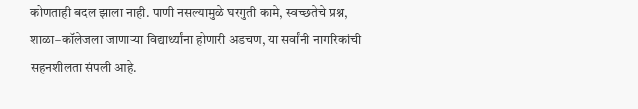कोणताही बदल झाला नाही. पाणी नसल्यामुळे घरगुती कामे, स्वच्छतेचे प्रश्न, शाळा–कॉलेजला जाणाऱ्या विद्यार्थ्यांना होणारी अडचण, या सर्वांनी नागरिकांची सहनशीलता संपली आहे.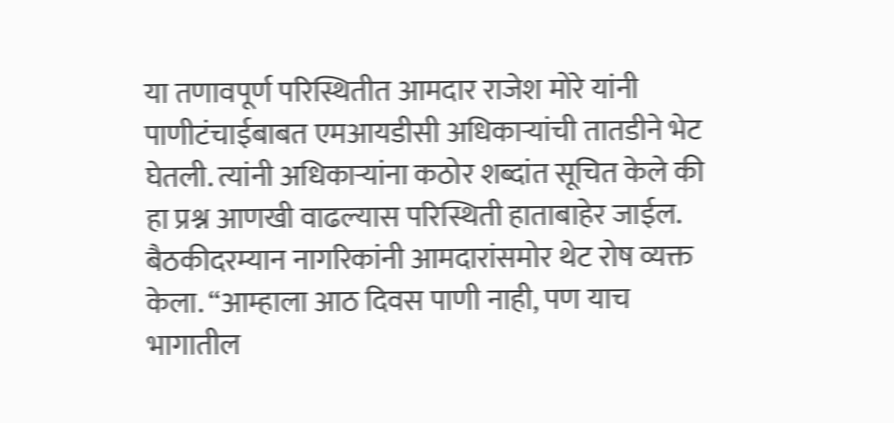या तणावपूर्ण परिस्थितीत आमदार राजेश मोरे यांनी पाणीटंचाईबाबत एमआयडीसी अधिकाऱ्यांची तातडीने भेट घेतली. त्यांनी अधिकाऱ्यांना कठोर शब्दांत सूचित केले की हा प्रश्न आणखी वाढल्यास परिस्थिती हाताबाहेर जाईल. बैठकीदरम्यान नागरिकांनी आमदारांसमोर थेट रोष व्यक्त केला. “आम्हाला आठ दिवस पाणी नाही, पण याच भागातील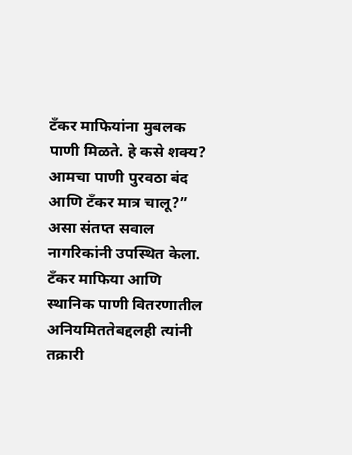टँकर माफियांना मुबलक पाणी मिळते. हे कसे शक्य? आमचा पाणी पुरवठा बंद आणि टँकर मात्र चालू?” असा संतप्त सवाल नागरिकांनी उपस्थित केला. टँकर माफिया आणि स्थानिक पाणी वितरणातील अनियमिततेबद्दलही त्यांनी तक्रारी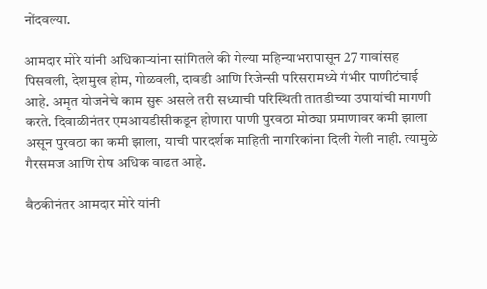नोंदवल्या.

आमदार मोरे यांनी अधिकाऱ्यांना सांगितले की गेल्या महिन्याभरापासून 27 गावांसह पिसवली, देशमुख होम, गोळवली, दावडी आणि रिजेन्सी परिसरामध्ये गंभीर पाणीटंचाई आहे. अमृत योजनेचे काम सुरू असले तरी सध्याची परिस्थिती तातडीच्या उपायांची मागणी करते. दिवाळीनंतर एमआयडीसीकडून होणारा पाणी पुरवठा मोठ्या प्रमाणावर कमी झाला असून पुरवठा का कमी झाला, याची पारदर्शक माहिती नागरिकांना दिली गेली नाही. त्यामुळे गैरसमज आणि रोष अधिक वाढत आहे.

बैठकीनंतर आमदार मोरे यांनी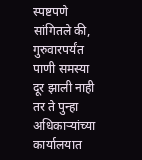स्पष्टपणे सांगितले की, गुरुवारपर्यंत पाणी समस्या दूर झाली नाही तर ते पुन्हा अधिकाऱ्यांच्या कार्यालयात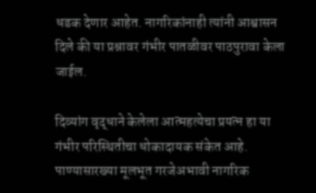धडक देणार आहेत. नागरिकांनाही त्यांनी आश्वासन दिले की या प्रश्नावर गंभीर पातळीवर पाठपुरावा केला जाईल.

दिव्यांग वृद्धाने केलेला आत्महत्येचा प्रयत्न हा या गंभीर परिस्थितीचा धोकादायक संकेत आहे. पाण्यासारख्या मूलभूत गरजेअभावी नागरिक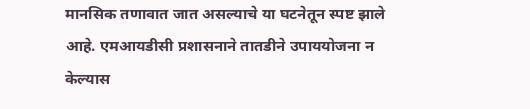मानसिक तणावात जात असल्याचे या घटनेतून स्पष्ट झाले आहे. एमआयडीसी प्रशासनाने तातडीने उपाययोजना न केल्यास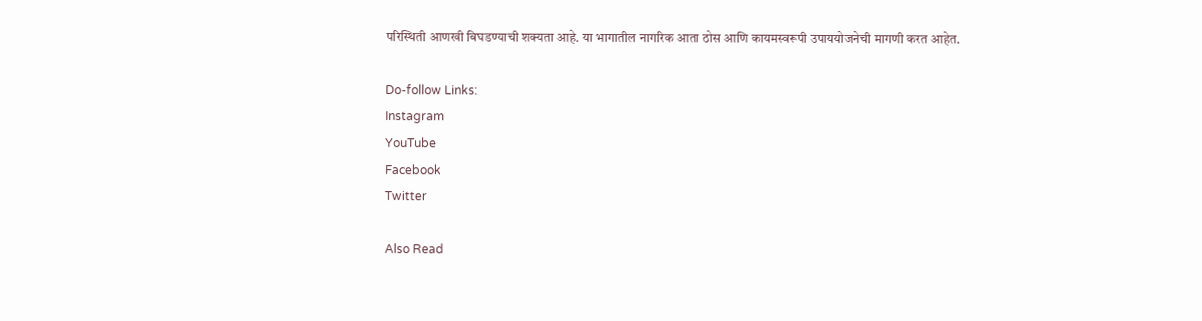परिस्थिती आणखी बिघडण्याची शक्यता आहे. या भागातील नागरिक आता ठोस आणि कायमस्वरूपी उपाययोजनेची मागणी करत आहेत.

Do-follow Links:
Instagram
YouTube
Facebook
Twitter

Also Read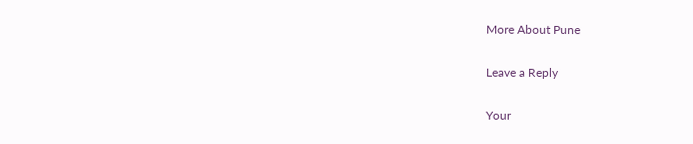More About Pune

Leave a Reply

Your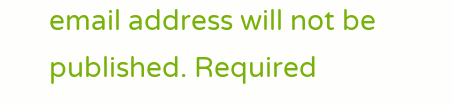email address will not be published. Required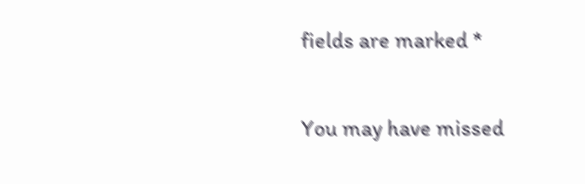fields are marked *

You may have missed